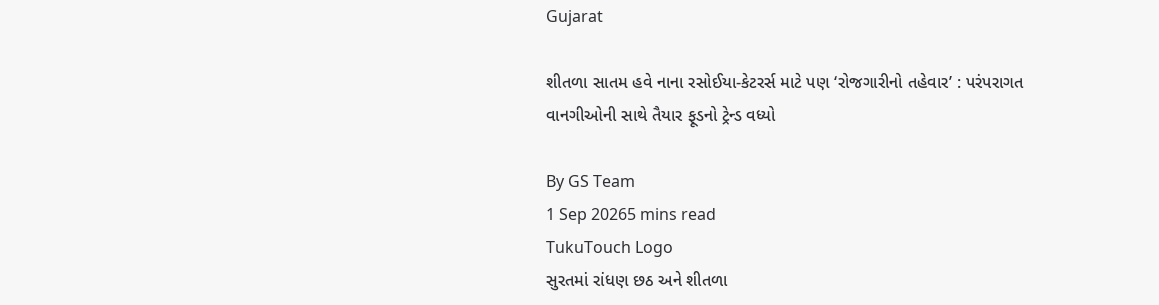Gujarat

શીતળા સાતમ હવે નાના રસોઈયા-કેટરર્સ માટે પણ ‘રોજગારીનો તહેવાર’ : પરંપરાગત વાનગીઓની સાથે તૈયાર ફૂડનો ટ્રેન્ડ વધ્યો

By GS Team
1 Sep 20265 mins read
TukuTouch Logo
સુરતમાં રાંધણ છઠ અને શીતળા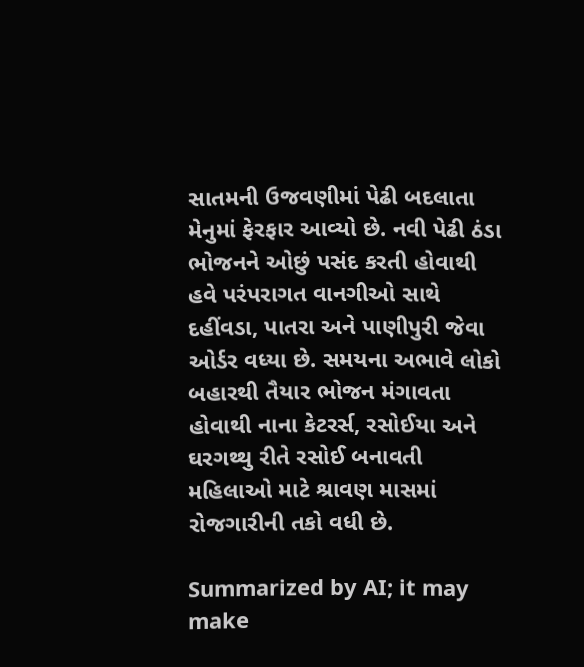સાતમની ઉજવણીમાં પેઢી બદલાતા મેનુમાં ફેરફાર આવ્યો છે. નવી પેઢી ઠંડા ભોજનને ઓછું પસંદ કરતી હોવાથી હવે પરંપરાગત વાનગીઓ સાથે દહીંવડા, પાતરા અને પાણીપુરી જેવા ઓર્ડર વધ્યા છે. સમયના અભાવે લોકો બહારથી તૈયાર ભોજન મંગાવતા હોવાથી નાના કેટરર્સ, રસોઈયા અને ઘરગથ્થુ રીતે રસોઈ બનાવતી મહિલાઓ માટે શ્રાવણ માસમાં રોજગારીની તકો વધી છે.

Summarized by AI; it may make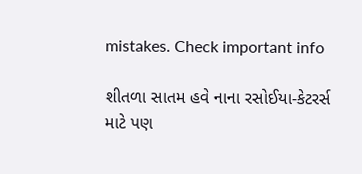mistakes. Check important info

શીતળા સાતમ હવે નાના રસોઈયા-કેટરર્સ માટે પણ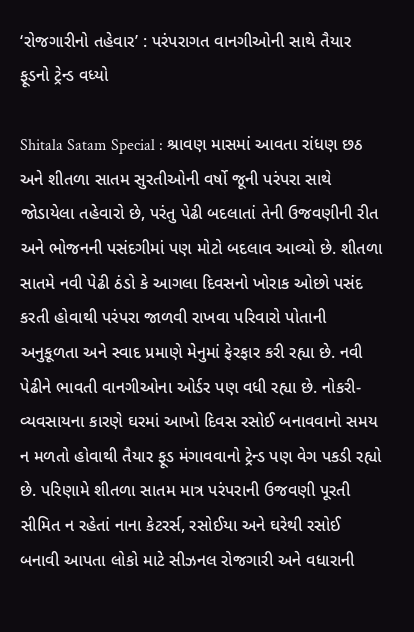‘રોજગારીનો તહેવાર’ : પરંપરાગત વાનગીઓની સાથે તૈયાર ફૂડનો ટ્રેન્ડ વધ્યો

Shitala Satam Special : શ્રાવણ માસમાં આવતા રાંધણ છઠ અને શીતળા સાતમ સુરતીઓની વર્ષો જૂની પરંપરા સાથે જોડાયેલા તહેવારો છે, પરંતુ પેઢી બદલાતાં તેની ઉજવણીની રીત અને ભોજનની પસંદગીમાં પણ મોટો બદલાવ આવ્યો છે. શીતળા સાતમે નવી પેઢી ઠંડો કે આગલા દિવસનો ખોરાક ઓછો પસંદ કરતી હોવાથી પરંપરા જાળવી રાખવા પરિવારો પોતાની અનુકૂળતા અને સ્વાદ પ્રમાણે મેનુમાં ફેરફાર કરી રહ્યા છે. નવી પેઢીને ભાવતી વાનગીઓના ઓર્ડર પણ વધી રહ્યા છે. નોકરી-વ્યવસાયના કારણે ઘરમાં આખો દિવસ રસોઈ બનાવવાનો સમય ન મળતો હોવાથી તૈયાર ફૂડ મંગાવવાનો ટ્રેન્ડ પણ વેગ પકડી રહ્યો છે. પરિણામે શીતળા સાતમ માત્ર પરંપરાની ઉજવણી પૂરતી સીમિત ન રહેતાં નાના કેટરર્સ, રસોઈયા અને ઘરેથી રસોઈ બનાવી આપતા લોકો માટે સીઝનલ રોજગારી અને વધારાની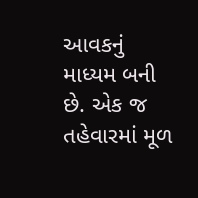આવકનું માધ્યમ બની છે. એક જ તહેવારમાં મૂળ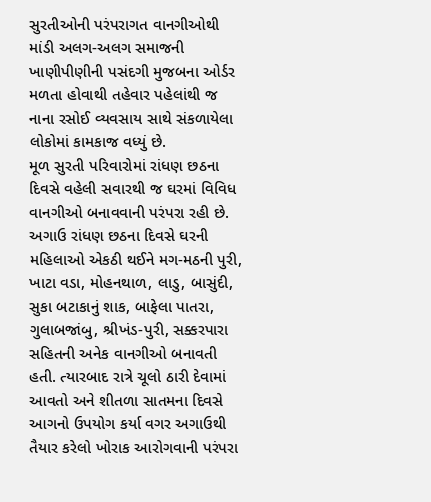સુરતીઓની પરંપરાગત વાનગીઓથી માંડી અલગ-અલગ સમાજની ખાણીપીણીની પસંદગી મુજબના ઓર્ડર મળતા હોવાથી તહેવાર પહેલાંથી જ નાના રસોઈ વ્યવસાય સાથે સંકળાયેલા લોકોમાં કામકાજ વધ્યું છે.
મૂળ સુરતી પરિવારોમાં રાંધણ છઠના દિવસે વહેલી સવારથી જ ઘરમાં વિવિધ વાનગીઓ બનાવવાની પરંપરા રહી છે. અગાઉ રાંધણ છઠના દિવસે ઘરની મહિલાઓ એકઠી થઈને મગ-મઠની પુરી, ખાટા વડા, મોહનથાળ, લાડુ, બાસુંદી, સુકા બટાકાનું શાક, બાફેલા પાતરા, ગુલાબજાંબુ, શ્રીખંડ-પુરી, સક્કરપારા સહિતની અનેક વાનગીઓ બનાવતી હતી. ત્યારબાદ રાત્રે ચૂલો ઠારી દેવામાં આવતો અને શીતળા સાતમના દિવસે આગનો ઉપયોગ કર્યા વગર અગાઉથી તૈયાર કરેલો ખોરાક આરોગવાની પરંપરા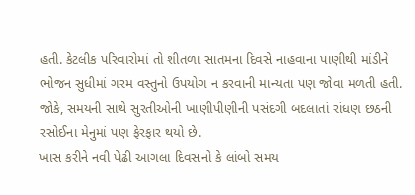હતી. કેટલીક પરિવારોમાં તો શીતળા સાતમના દિવસે નાહવાના પાણીથી માંડીને ભોજન સુધીમાં ગરમ વસ્તુનો ઉપયોગ ન કરવાની માન્યતા પણ જોવા મળતી હતી. જોકે, સમયની સાથે સુરતીઓની ખાણીપીણીની પસંદગી બદલાતાં રાંધણ છઠની રસોઈના મેનુમાં પણ ફેરફાર થયો છે.
ખાસ કરીને નવી પેઢી આગલા દિવસનો કે લાંબો સમય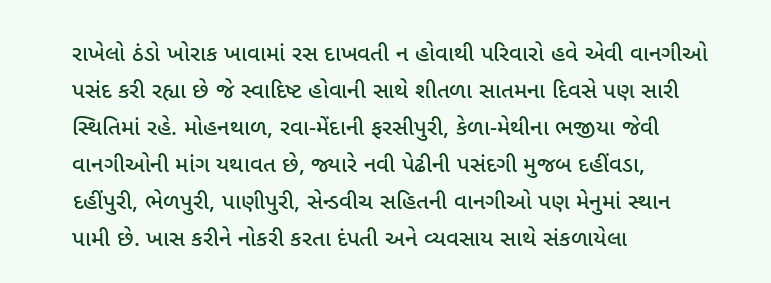રાખેલો ઠંડો ખોરાક ખાવામાં રસ દાખવતી ન હોવાથી પરિવારો હવે એવી વાનગીઓ પસંદ કરી રહ્યા છે જે સ્વાદિષ્ટ હોવાની સાથે શીતળા સાતમના દિવસે પણ સારી સ્થિતિમાં રહે. મોહનથાળ, રવા-મેંદાની ફરસીપુરી, કેળા-મેથીના ભજીયા જેવી વાનગીઓની માંગ યથાવત છે, જ્યારે નવી પેઢીની પસંદગી મુજબ દહીંવડા, દહીંપુરી, ભેળપુરી, પાણીપુરી, સેન્ડવીચ સહિતની વાનગીઓ પણ મેનુમાં સ્થાન પામી છે. ખાસ કરીને નોકરી કરતા દંપતી અને વ્યવસાય સાથે સંકળાયેલા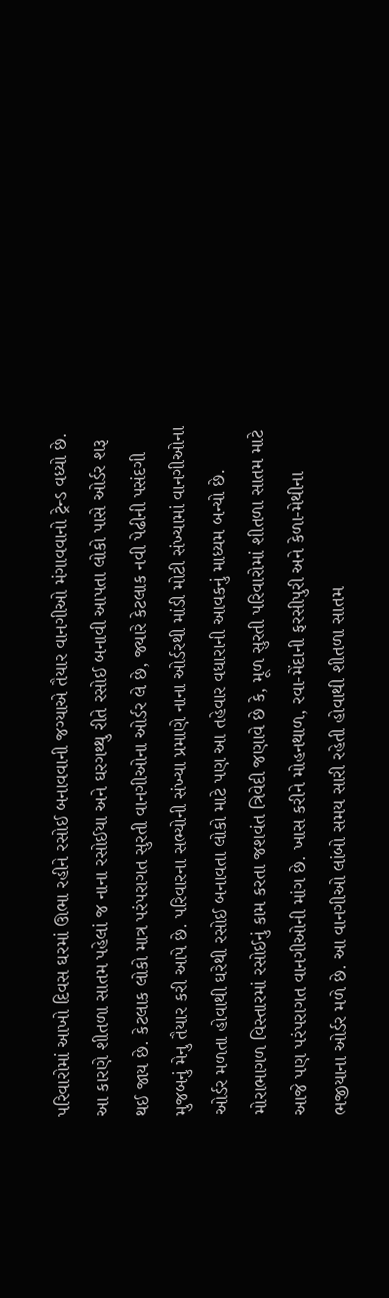પરિવારોમાં આખો દિવસ ઘરમાં ઊભા રહીને રસોઈ બનાવવાની જગ્યાએ તૈયાર વાનગીઓ મંગાવવાનો ટ્રેન્ડ વધ્યો છે. આ કારણે શીતળા સાતમ પહેલાં જ નાના રસોઈયા અને ઘરગથ્થુ રીતે રસોઈ બનાવી આપતા લોકો પાસે ઓર્ડર શરૂ થઈ જાય છે. કેટલાક લોકો માત્ર પરંપરાગત સુરતી વાનગીઓના ઓર્ડર લે છે, જ્યારે કેટલાક નવી પેઢીની પસંદગી મુજબનું મેનુ તૈયાર કરી આપે છે. પરિવારના સભ્યોની સંખ્યા પ્રમાણે નાના ઓર્ડરથી માંડી મોટી સંખ્યામાં વાનગીઓના ઓર્ડર મળતા હોવાથી ઘરેથી રસોઈ બનાવતા લોકો માટે પણ આ તહેવાર વધારાની આવકનું માધ્યમ બન્યો છે.
મોરાભાગળ વિસ્તારમાં રસોઈનું કામ કરતા જશવંત ત્રિવેદી જણાવે છે કે, મૂળ સુરતી પરિવારોમાં શીતળા સાતમ માટે આજે પણ પરંપરાગત વાનગીઓની માંગ છે. ખાસ કરીને મોહનથાળ, રવા-મેંદાની ફરસીપુરી અને કેળા-મેથીના ભજીયાના ઓર્ડર મળે છે. આ વાનગીઓ લાંબો સમય સારી રહેતી હોવાથી શીતળા સાતમ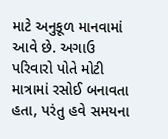માટે અનુકૂળ માનવામાં આવે છે. અગાઉ પરિવારો પોતે મોટી માત્રામાં રસોઈ બનાવતા હતા, પરંતુ હવે સમયના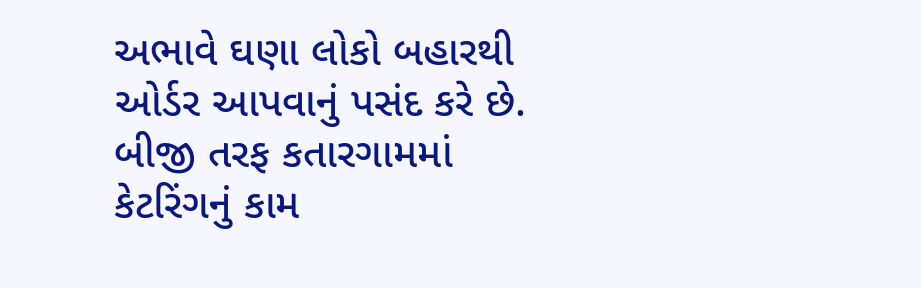અભાવે ઘણા લોકો બહારથી ઓર્ડર આપવાનું પસંદ કરે છે.
બીજી તરફ કતારગામમાં કેટરિંગનું કામ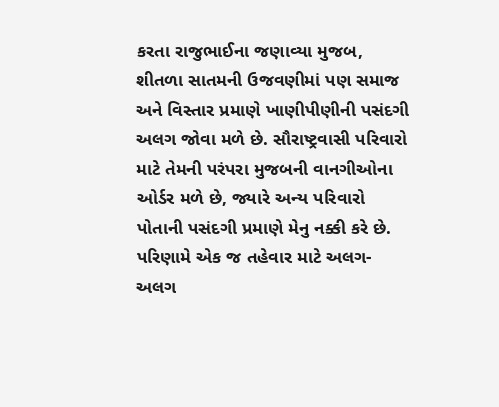કરતા રાજુભાઈના જણાવ્યા મુજબ, શીતળા સાતમની ઉજવણીમાં પણ સમાજ અને વિસ્તાર પ્રમાણે ખાણીપીણીની પસંદગી અલગ જોવા મળે છે. સૌરાષ્ટ્રવાસી પરિવારો માટે તેમની પરંપરા મુજબની વાનગીઓના ઓર્ડર મળે છે, જ્યારે અન્ય પરિવારો પોતાની પસંદગી પ્રમાણે મેનુ નક્કી કરે છે. પરિણામે એક જ તહેવાર માટે અલગ-અલગ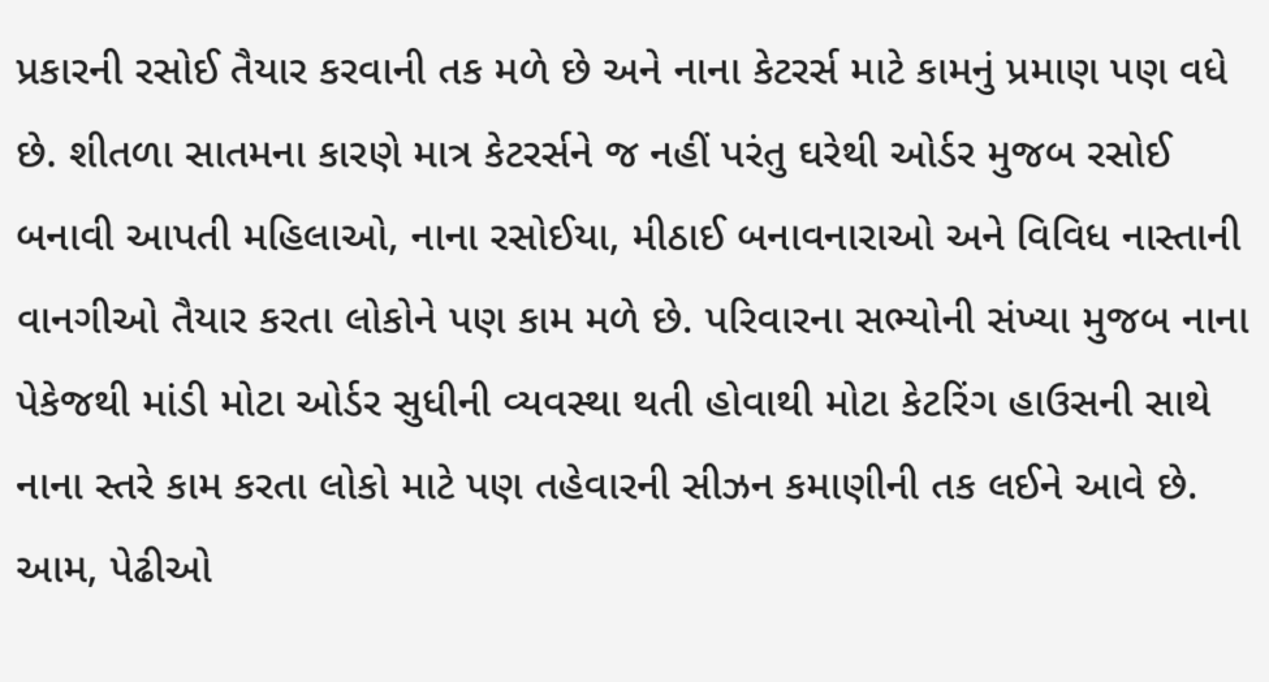પ્રકારની રસોઈ તૈયાર કરવાની તક મળે છે અને નાના કેટરર્સ માટે કામનું પ્રમાણ પણ વધે છે. શીતળા સાતમના કારણે માત્ર કેટરર્સને જ નહીં પરંતુ ઘરેથી ઓર્ડર મુજબ રસોઈ બનાવી આપતી મહિલાઓ, નાના રસોઈયા, મીઠાઈ બનાવનારાઓ અને વિવિધ નાસ્તાની વાનગીઓ તૈયાર કરતા લોકોને પણ કામ મળે છે. પરિવારના સભ્યોની સંખ્યા મુજબ નાના પેકેજથી માંડી મોટા ઓર્ડર સુધીની વ્યવસ્થા થતી હોવાથી મોટા કેટરિંગ હાઉસની સાથે નાના સ્તરે કામ કરતા લોકો માટે પણ તહેવારની સીઝન કમાણીની તક લઈને આવે છે.
આમ, પેઢીઓ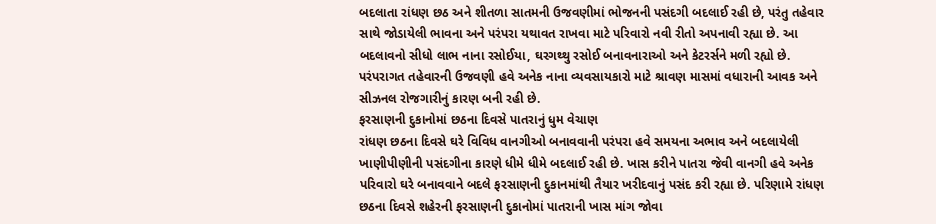બદલાતા રાંધણ છઠ અને શીતળા સાતમની ઉજવણીમાં ભોજનની પસંદગી બદલાઈ રહી છે, પરંતુ તહેવાર સાથે જોડાયેલી ભાવના અને પરંપરા યથાવત રાખવા માટે પરિવારો નવી રીતો અપનાવી રહ્યા છે. આ બદલાવનો સીધો લાભ નાના રસોઈયા, ઘરગથ્થુ રસોઈ બનાવનારાઓ અને કેટરર્સને મળી રહ્યો છે. પરંપરાગત તહેવારની ઉજવણી હવે અનેક નાના વ્યવસાયકારો માટે શ્રાવણ માસમાં વધારાની આવક અને સીઝનલ રોજગારીનું કારણ બની રહી છે.
ફરસાણની દુકાનોમાં છઠના દિવસે પાતરાનું ધુમ વેચાણ
રાંધણ છઠના દિવસે ઘરે વિવિધ વાનગીઓ બનાવવાની પરંપરા હવે સમયના અભાવ અને બદલાયેલી ખાણીપીણીની પસંદગીના કારણે ધીમે ધીમે બદલાઈ રહી છે. ખાસ કરીને પાતરા જેવી વાનગી હવે અનેક પરિવારો ઘરે બનાવવાને બદલે ફરસાણની દુકાનમાંથી તૈયાર ખરીદવાનું પસંદ કરી રહ્યા છે. પરિણામે રાંધણ છઠના દિવસે શહેરની ફરસાણની દુકાનોમાં પાતરાની ખાસ માંગ જોવા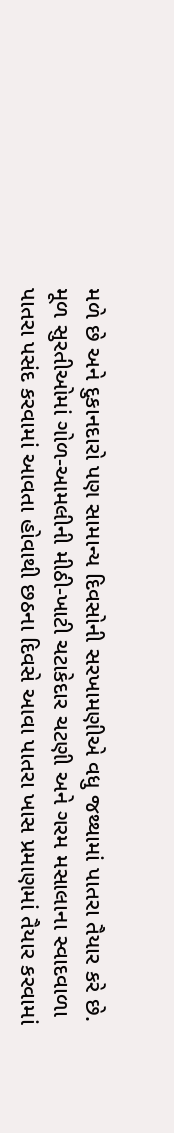મળે છે અને દુકાનદારો પણ સામાન્ય દિવસોની સરખામણીએ વધુ જથ્થામાં પાતરા તૈયાર કરે છે. મૂળ સુરતીઓમાં ગોળ-આમલીની મીઠી-ખાટી ચટાકેદાર ચટણી અને ગરમ મસાલાના સ્વાદવાળા પાતરા પસંદ કરવામાં આવતા હોવાથી છઠના દિવસે આવા પાતરા ખાસ પ્રમાણમાં તૈયાર કરવામાં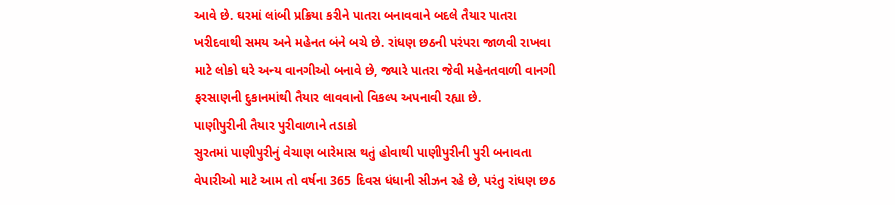આવે છે. ઘરમાં લાંબી પ્રક્રિયા કરીને પાતરા બનાવવાને બદલે તૈયાર પાતરા ખરીદવાથી સમય અને મહેનત બંને બચે છે. રાંધણ છઠની પરંપરા જાળવી રાખવા માટે લોકો ઘરે અન્ય વાનગીઓ બનાવે છે, જ્યારે પાતરા જેવી મહેનતવાળી વાનગી ફરસાણની દુકાનમાંથી તૈયાર લાવવાનો વિકલ્પ અપનાવી રહ્યા છે.
પાણીપુરીની તૈયાર પુરીવાળાને તડાકો
સુરતમાં પાણીપુરીનું વેચાણ બારેમાસ થતું હોવાથી પાણીપુરીની પુરી બનાવતા વેપારીઓ માટે આમ તો વર્ષના 365 દિવસ ધંધાની સીઝન રહે છે, પરંતુ રાંધણ છઠ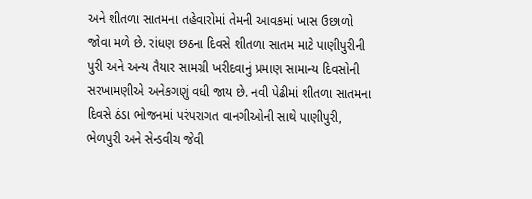અને શીતળા સાતમના તહેવારોમાં તેમની આવકમાં ખાસ ઉછાળો જોવા મળે છે. રાંધણ છઠના દિવસે શીતળા સાતમ માટે પાણીપુરીની પુરી અને અન્ય તૈયાર સામગ્રી ખરીદવાનું પ્રમાણ સામાન્ય દિવસોની સરખામણીએ અનેકગણું વધી જાય છે. નવી પેઢીમાં શીતળા સાતમના દિવસે ઠંડા ભોજનમાં પરંપરાગત વાનગીઓની સાથે પાણીપુરી, ભેળપુરી અને સેન્ડવીચ જેવી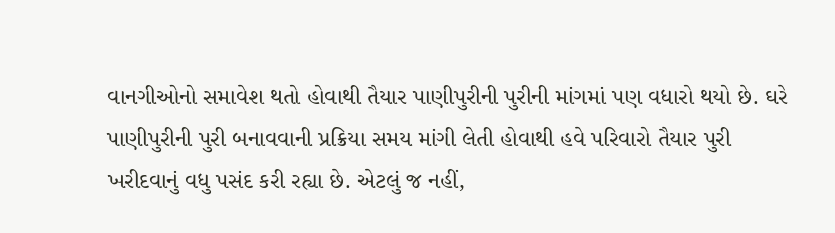વાનગીઓનો સમાવેશ થતો હોવાથી તૈયાર પાણીપુરીની પુરીની માંગમાં પણ વધારો થયો છે. ઘરે પાણીપુરીની પુરી બનાવવાની પ્રક્રિયા સમય માંગી લેતી હોવાથી હવે પરિવારો તૈયાર પુરી ખરીદવાનું વધુ પસંદ કરી રહ્યા છે. એટલું જ નહીં,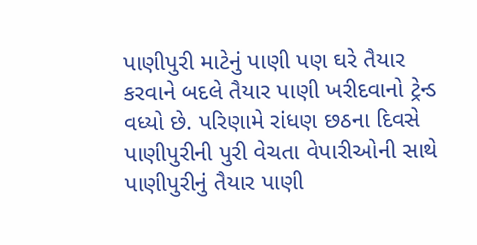પાણીપુરી માટેનું પાણી પણ ઘરે તૈયાર કરવાને બદલે તૈયાર પાણી ખરીદવાનો ટ્રેન્ડ વધ્યો છે. પરિણામે રાંધણ છઠના દિવસે પાણીપુરીની પુરી વેચતા વેપારીઓની સાથે પાણીપુરીનું તૈયાર પાણી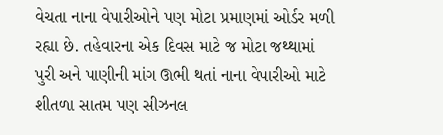વેચતા નાના વેપારીઓને પણ મોટા પ્રમાણમાં ઓર્ડર મળી રહ્યા છે. તહેવારના એક દિવસ માટે જ મોટા જથ્થામાં પુરી અને પાણીની માંગ ઊભી થતાં નાના વેપારીઓ માટે શીતળા સાતમ પણ સીઝનલ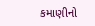કમાણીનો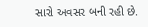સારો અવસર બની રહી છે.